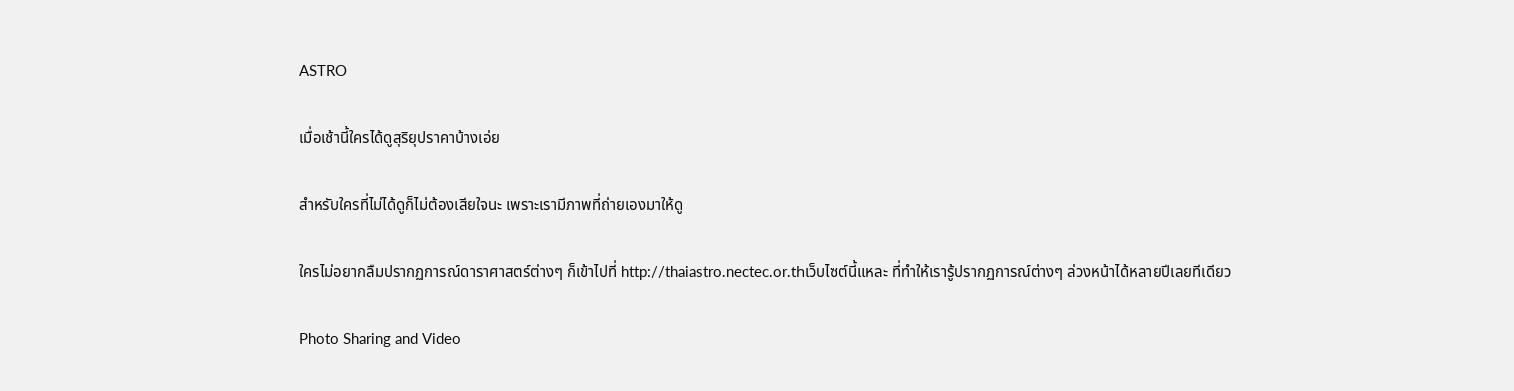ASTRO

เมื่อเช้านี้ใครได้ดูสุริยุปราคาบ้างเอ่ย

สำหรับใครที่ไม่ได้ดูก็ไม่ต้องเสียใจนะ เพราะเรามีภาพที่ถ่ายเองมาให้ดู

ใครไม่อยากลืมปรากฏการณ์ดาราศาสตร์ต่างๆ ก็เข้าไปที่ http://thaiastro.nectec.or.thเว็บไซต์นี้แหละ ที่ทำให้เรารู้ปรากฏการณ์ต่างๆ ล่วงหน้าได้หลายปีเลยทีเดียว

Photo Sharing and Video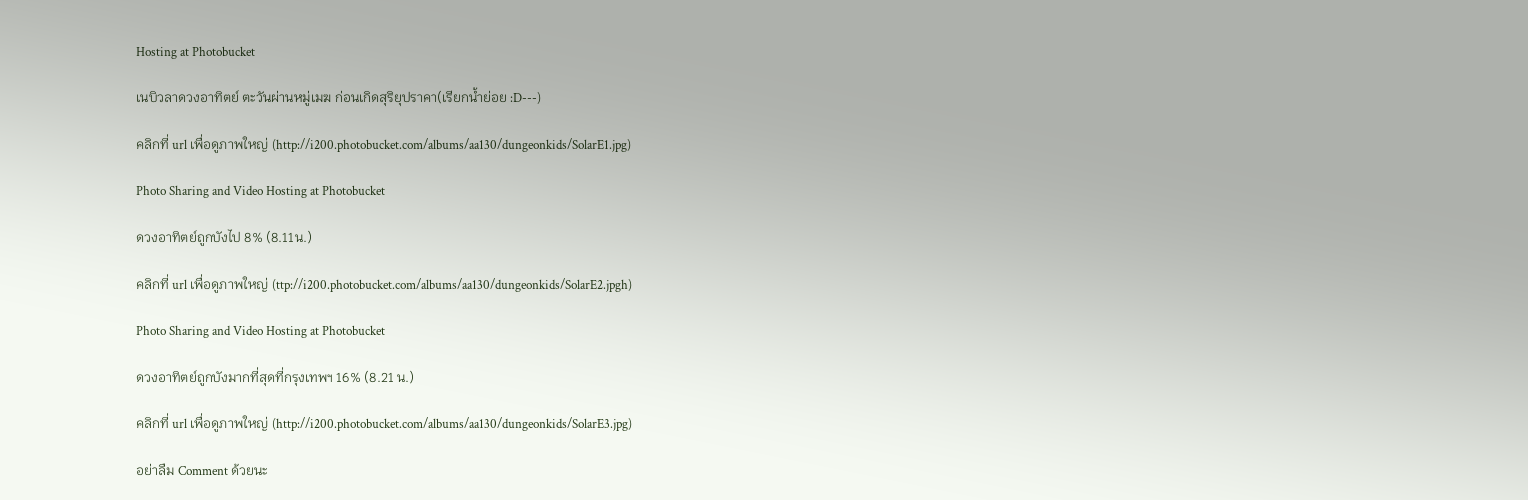Hosting at Photobucket

เนบิวลาดวงอาทิตย์ ตะวันผ่านหมู่เมฆ ก่อนเกิดสุริยุปราคา(เรียกน้ำย่อย :D---)

คลิกที่ url เพื่อดูภาพใหญ่ (http://i200.photobucket.com/albums/aa130/dungeonkids/SolarE1.jpg)

Photo Sharing and Video Hosting at Photobucket

ดวงอาทิตย์ถูกบังไป 8% (8.11น.)

คลิกที่ url เพื่อดูภาพใหญ่ (ttp://i200.photobucket.com/albums/aa130/dungeonkids/SolarE2.jpgh)

Photo Sharing and Video Hosting at Photobucket

ดวงอาทิตย์ถูกบังมากที่สุดที่กรุงเทพฯ 16% (8.21 น.)

คลิกที่ url เพื่อดูภาพใหญ่ (http://i200.photobucket.com/albums/aa130/dungeonkids/SolarE3.jpg)

อย่าลืม Comment ด้วยนะ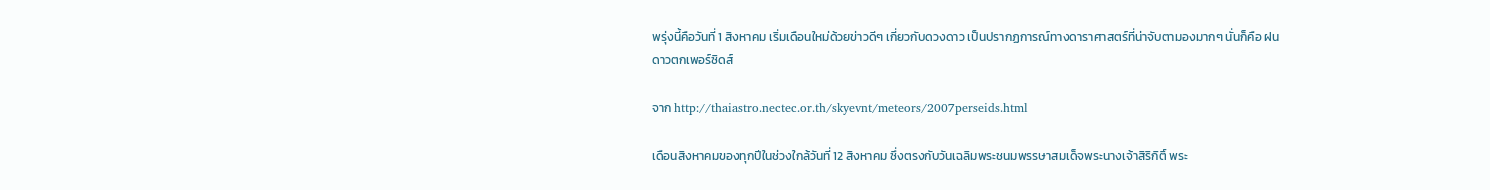พรุ่งนี้คือวันที่ 1 สิงหาคม เริ่มเดือนใหม่ด้วยข่าวดีๆ เกี่ยวกับดวงดาว เป็นปรากฏการณ์ทางดาราศาสตร์ที่น่าจับตามองมากๆ นั่นก็คือ ฝนดาวตกเพอร์ซิดส์

จาก http://thaiastro.nectec.or.th/skyevnt/meteors/2007perseids.html

เดือนสิงหาคมของทุกปีในช่วงใกล้วันที่ 12 สิงหาคม ซึ่งตรงกับวันเฉลิมพระชนมพรรษาสมเด็จพระนางเจ้าสิริกิติ์ พระ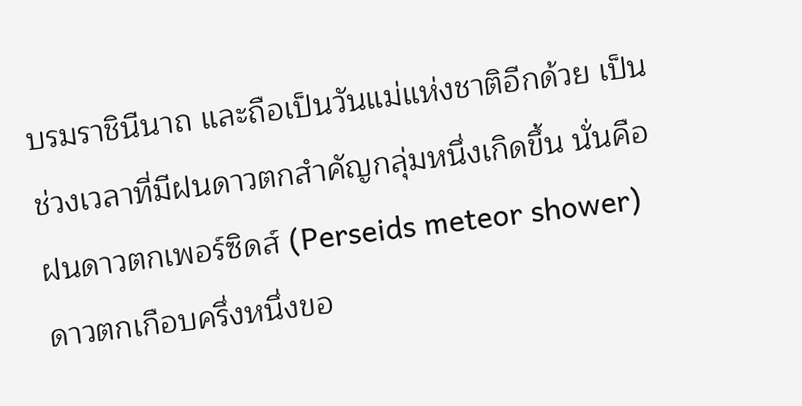บรมราชินีนาถ และถือเป็นวันแม่แห่งชาติอีกด้วย เป็นช่วงเวลาที่มีฝนดาวตกสำคัญกลุ่มหนึ่งเกิดขึ้น นั่นคือ ฝนดาวตกเพอร์ซิดส์ (Perseids meteor shower) ดาวตกเกือบครึ่งหนึ่งขอ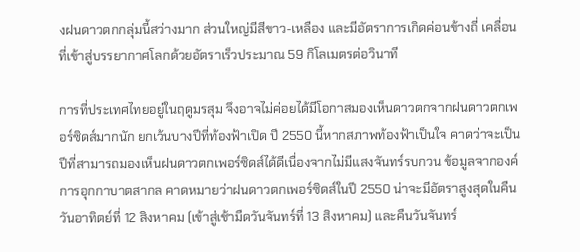งฝนดาวตกกลุ่มนี้สว่างมาก ส่วนใหญ่มีสีขาว-เหลือง และมีอัตราการเกิดค่อนข้างถี่ เคลื่อนที่เข้าสู่บรรยากาศโลกด้วยอัตราเร็วประมาณ 59 กิโลเมตรต่อวินาที

การที่ประเทศไทยอยู่ในฤดูมรสุม จึงอาจไม่ค่อยได้มีโอกาสมองเห็นดาวตกจากฝนดาวตกเพอร์ซิดส์มากนัก ยกเว้นบางปีที่ท้องฟ้าเปิด ปี 2550 นี้หากสภาพท้องฟ้าเป็นใจ คาดว่าจะเป็นปีที่สามารถมองเห็นฝนดาวตกเพอร์ซิดส์ได้ดีเนื่องจากไม่มีแสงจันทร์รบกวน ข้อมูลจากองค์การอุกกาบาตสากล คาดหมายว่าฝนดาวตกเพอร์ซิดส์ในปี 2550 น่าจะมีอัตราสูงสุดในคืนวันอาทิตย์ที่ 12 สิงหาคม (เข้าสู่เช้ามืดวันจันทร์ที่ 13 สิงหาคม) และคืนวันจันทร์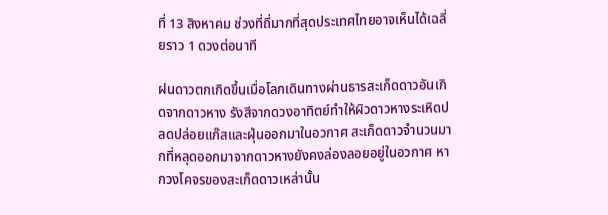ที่ 13 สิงหาคม ช่วงที่ถี่มากที่สุดประเทศไทยอาจเห็นได้เฉลี่ยราว 1 ดวงต่อนาที

ฝนดาวตกเกิดขึ้นเมื่อโลกเดินทางผ่านธารสะเก็ดดาวอันเกิดจากดาวหาง รังสีจากดวงอาทิตย์ทำให้ผิวดาวหางระเหิดปลดปล่อยแก๊สและฝุ่นออกมาในอวกาศ สะเก็ดดาวจำนวนมากที่หลุดออกมาจากดาวหางยังคงล่องลอยอยู่ในอวกาศ หากวงโคจรของสะเก็ดดาวเหล่านั้น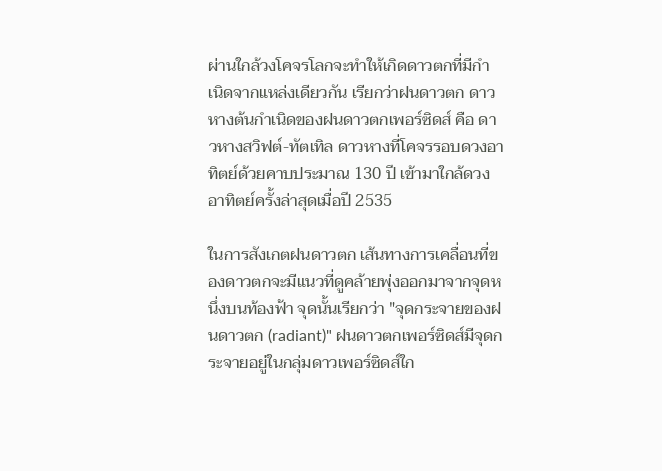ผ่านใกล้วงโคจรโลกจะทำให้เกิดดาวตกที่มีกำเนิดจากแหล่งเดียวกัน เรียกว่าฝนดาวตก ดาวหางต้นกำเนิดของฝนดาวตกเพอร์ซิดส์ คือ ดาวหางสวิฟต์-ทัตเทิล ดาวหางที่โคจรรอบดวงอาทิตย์ด้วยคาบประมาณ 130 ปี เข้ามาใกล้ดวงอาทิตย์ครั้งล่าสุดเมื่อปี 2535

ในการสังเกตฝนดาวตก เส้นทางการเคลื่อนที่ของดาวตกจะมีแนวที่ดูคล้ายพุ่งออกมาจากจุดหนึ่งบนท้องฟ้า จุดนั้นเรียกว่า "จุดกระจายของฝนดาวตก (radiant)" ฝนดาวตกเพอร์ซิดส์มีจุดกระจายอยู่ในกลุ่มดาวเพอร์ซิดส์ใก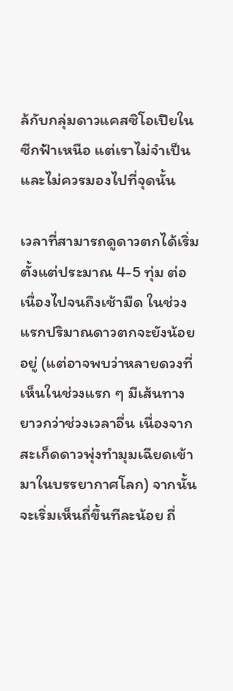ล้กับกลุ่มดาวแคสซิโอเปียในซีกฟ้าเหนือ แต่เราไม่จำเป็นและไม่ควรมองไปที่จุดนั้น

เวลาที่สามารถดูดาวตกได้เริ่มตั้งแต่ประมาณ 4-5 ทุ่ม ต่อเนื่องไปจนถึงเช้ามืด ในช่วงแรกปริมาณดาวตกจะยังน้อยอยู่ (แต่อาจพบว่าหลายดวงที่เห็นในช่วงแรก ๆ มีเส้นทางยาวกว่าช่วงเวลาอื่น เนื่องจากสะเก็ดดาวพุ่งทำมุมเฉียดเข้ามาในบรรยากาศโลก) จากนั้นจะเริ่มเห็นถี่ขึ้นทีละน้อย ถี่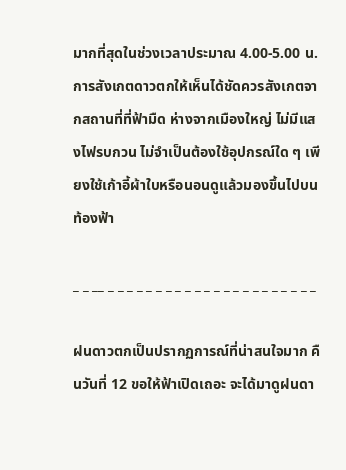มากที่สุดในช่วงเวลาประมาณ 4.00-5.00 น. การสังเกตดาวตกให้เห็นได้ชัดควรสังเกตจากสถานที่ที่ฟ้ามืด ห่างจากเมืองใหญ่ ไม่มีแสงไฟรบกวน ไม่จำเป็นต้องใช้อุปกรณ์ใด ๆ เพียงใช้เก้าอี้ผ้าใบหรือนอนดูแล้วมองขึ้นไปบนท้องฟ้า

_ _ __ _ _ _ _ _ _ _ _ _ _ _ _ _ _ _ _ _ _ _ _ _ _

ฝนดาวตกเป็นปรากฏการณ์ที่น่าสนใจมาก คืนวันที่ 12 ขอให้ฟ้าเปิดเถอะ จะได้มาดูฝนดา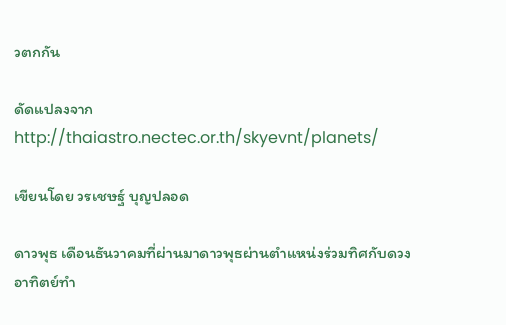วตกกัน

ดัดแปลงจาก http://thaiastro.nectec.or.th/skyevnt/planets/

เขียนโดย วรเชษฐ์ บุญปลอด

ดาวพุธ เดือนธันวาคมที่ผ่านมาดาวพุธผ่านตำแหน่งร่วมทิศกับดวงอาทิตย์ทำ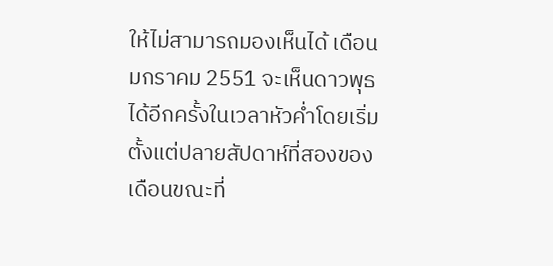ให้ไม่สามารถมองเห็นได้ เดือนมกราคม 2551 จะเห็นดาวพุธได้อีกครั้งในเวลาหัวค่ำโดยเริ่มตั้งแต่ปลายสัปดาห์ที่สองของเดือนขณะที่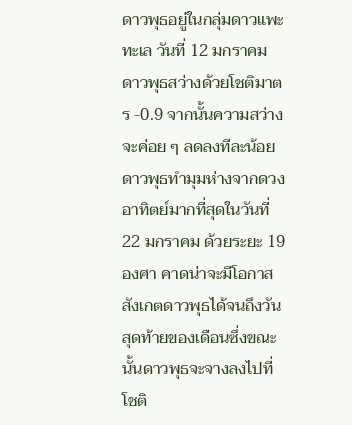ดาวพุธอยู่ในกลุ่มดาวแพะทะเล วันที่ 12 มกราคม ดาวพุธสว่างด้วยโชติมาตร -0.9 จากนั้นความสว่างจะค่อย ๆ ลดลงทีละน้อย ดาวพุธทำมุมห่างจากดวงอาทิตย์มากที่สุดในวันที่ 22 มกราคม ด้วยระยะ 19 องศา คาดน่าจะมีโอกาสสังเกตดาวพุธได้จนถึงวันสุดท้ายของเดือนซึ่งขณะนั้นดาวพุธจะจางลงไปที่โชติ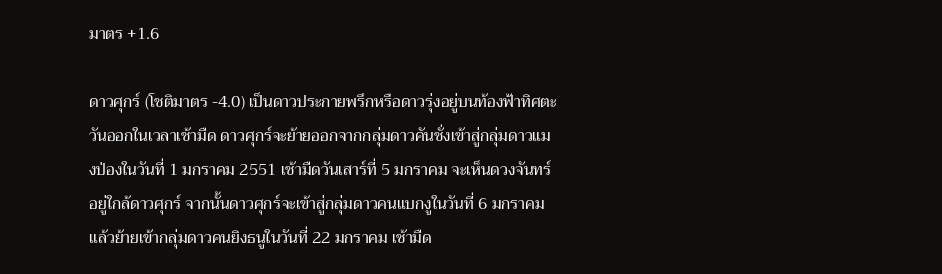มาตร +1.6

ดาวศุกร์ (โชติมาตร -4.0) เป็นดาวประกายพรึกหรือดาวรุ่งอยู่บนท้องฟ้าทิศตะวันออกในเวลาเช้ามืด ดาวศุกร์จะย้ายออกจากกลุ่มดาวคันชั่งเข้าสู่กลุ่มดาวแมงป่องในวันที่ 1 มกราคม 2551 เช้ามืดวันเสาร์ที่ 5 มกราคม จะเห็นดวงจันทร์อยู่ใกล้ดาวศุกร์ จากนั้นดาวศุกร์จะเข้าสู่กลุ่มดาวคนแบกงูในวันที่ 6 มกราคม แล้วย้ายเข้ากลุ่มดาวคนยิงธนูในวันที่ 22 มกราคม เช้ามืด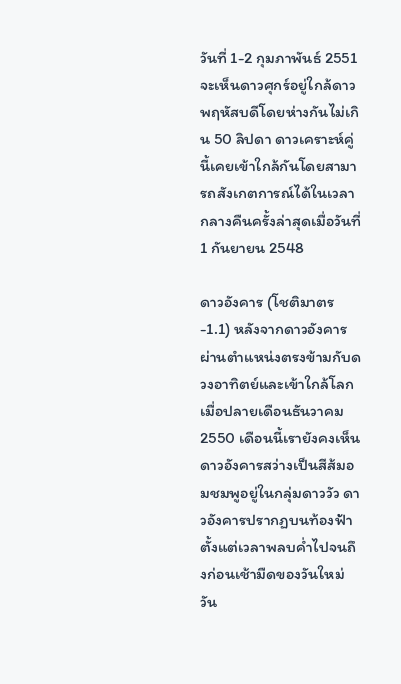วันที่ 1-2 กุมภาพันธ์ 2551 จะเห็นดาวศุกร์อยู่ใกล้ดาวพฤหัสบดีโดยห่างกันไม่เกิน 50 ลิปดา ดาวเคราะห์คู่นี้เคยเข้าใกล้กันโดยสามารถสังเกตการณ์ได้ในเวลากลางคืนครั้งล่าสุดเมื่อวันที่ 1 กันยายน 2548

ดาวอังคาร (โชติมาตร -1.1) หลังจากดาวอังคารผ่านตำแหน่งตรงข้ามกับดวงอาทิตย์และเข้าใกล้โลกเมื่อปลายเดือนธันวาคม 2550 เดือนนี้เรายังคงเห็นดาวอังคารสว่างเป็นสีส้มอมชมพูอยู่ในกลุ่มดาววัว ดาวอังคารปรากฏบนท้องฟ้าตั้งแต่เวลาพลบค่ำไปจนถึงก่อนเช้ามืดของวันใหม่ วัน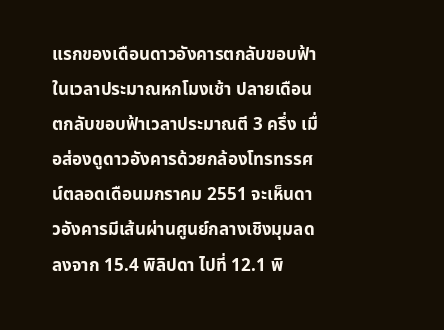แรกของเดือนดาวอังคารตกลับขอบฟ้าในเวลาประมาณหกโมงเช้า ปลายเดือนตกลับขอบฟ้าเวลาประมาณตี 3 ครึ่ง เมื่อส่องดูดาวอังคารด้วยกล้องโทรทรรศน์ตลอดเดือนมกราคม 2551 จะเห็นดาวอังคารมีเส้นผ่านศูนย์กลางเชิงมุมลดลงจาก 15.4 พิลิปดา ไปที่ 12.1 พิ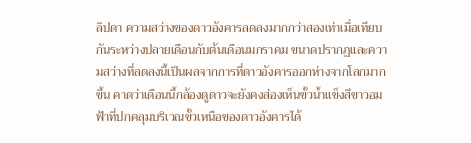ลิปดา ความสว่างของดาวอังคารลดลงมากกว่าสองเท่าเมื่อเทียบกันระหว่างปลายเดือนกับต้นเดือนมกราคม ขนาดปรากฏและความสว่างที่ลดลงนี้เป็นผลจากการที่ดาวอังคารออกห่างจากโลกมากขึ้น คาดว่าเดือนนี้กล้องดูดาวจะยังคงส่องเห็นขั้วน้ำแข็งสีขาวอมฟ้าที่ปกคลุมบริเวณขั้วเหนือของดาวอังคารได้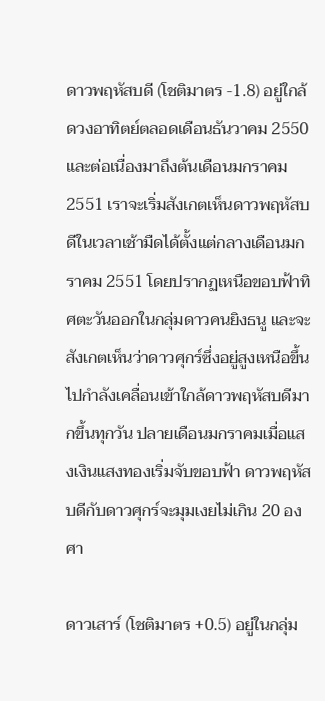ดาวพฤหัสบดี (โชติมาตร -1.8) อยู่ใกล้ดวงอาทิตย์ตลอดเดือนธันวาคม 2550 และต่อเนื่องมาถึงต้นเดือนมกราคม 2551 เราจะเริ่มสังเกตเห็นดาวพฤหัสบดีในเวลาเช้ามืดได้ตั้งแต่กลางเดือนมกราคม 2551 โดยปรากฏเหนือขอบฟ้าทิศตะวันออกในกลุ่มดาวคนยิงธนู และจะสังเกตเห็นว่าดาวศุกร์ซึ่งอยู่สูงเหนือขึ้นไปกำลังเคลื่อนเข้าใกล้ดาวพฤหัสบดีมากขึ้นทุกวัน ปลายเดือนมกราคมเมื่อแสงเงินแสงทองเริ่มจับขอบฟ้า ดาวพฤหัสบดีกับดาวศุกร์จะมุมเงยไม่เกิน 20 องศา

ดาวเสาร์ (โชติมาตร +0.5) อยู่ในกลุ่ม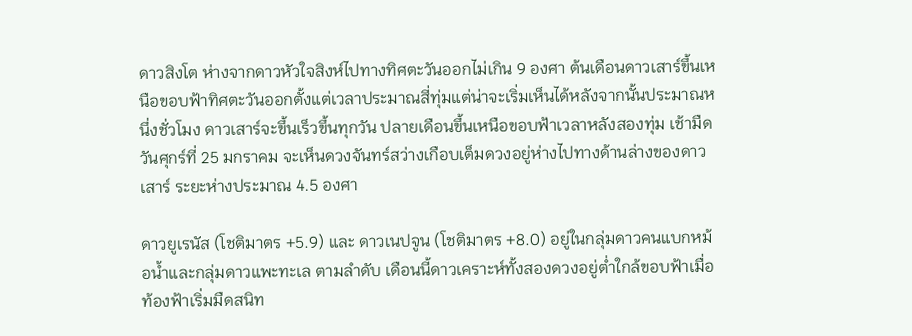ดาวสิงโต ห่างจากดาวหัวใจสิงห์ไปทางทิศตะวันออกไม่เกิน 9 องศา ต้นเดือนดาวเสาร์ขึ้นเหนือขอบฟ้าทิศตะวันออกตั้งแต่เวลาประมาณสี่ทุ่มแต่น่าจะเริ่มเห็นได้หลังจากนั้นประมาณหนึ่งชั่วโมง ดาวเสาร์จะขึ้นเร็วขึ้นทุกวัน ปลายเดือนขึ้นเหนือขอบฟ้าเวลาหลังสองทุ่ม เช้ามืดวันศุกร์ที่ 25 มกราคม จะเห็นดวงจันทร์สว่างเกือบเต็มดวงอยู่ห่างไปทางด้านล่างของดาวเสาร์ ระยะห่างประมาณ 4.5 องศา

ดาวยูเรนัส (โชติมาตร +5.9) และ ดาวเนปจูน (โชติมาตร +8.0) อยู่ในกลุ่มดาวคนแบกหม้อน้ำและกลุ่มดาวแพะทะเล ตามลำดับ เดือนนี้ดาวเคราะห์ทั้งสองดวงอยู่ต่ำใกล้ขอบฟ้าเมื่อท้องฟ้าเริ่มมืดสนิท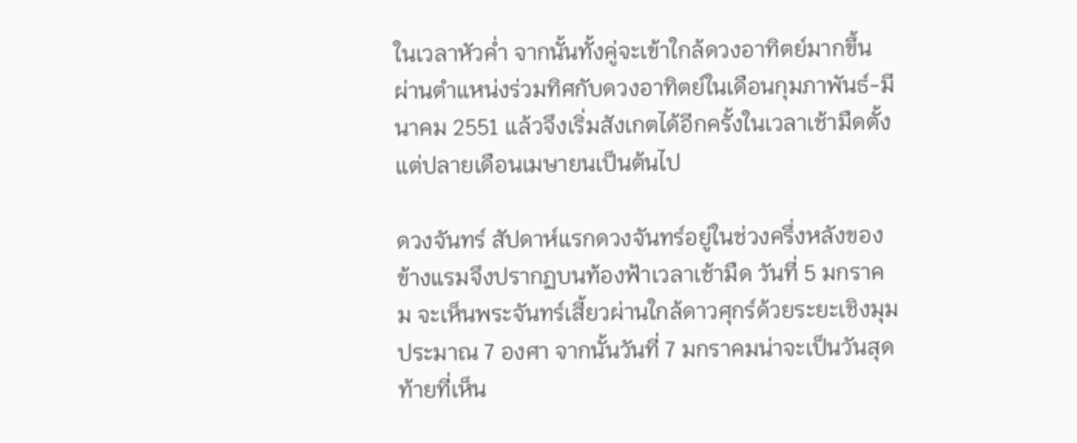ในเวลาหัวค่ำ จากนั้นทั้งคู่จะเข้าใกล้ดวงอาทิตย์มากขึ้น ผ่านตำแหน่งร่วมทิศกับดวงอาทิตย์ในเดือนกุมภาพันธ์-มีนาคม 2551 แล้วจึงเริ่มสังเกตได้อีกครั้งในเวลาเช้ามืดตั้งแต่ปลายเดือนเมษายนเป็นต้นไป

ดวงจันทร์ สัปดาห์แรกดวงจันทร์อยู่ในช่วงครึ่งหลังของข้างแรมจึงปรากฏบนท้องฟ้าเวลาเช้ามืด วันที่ 5 มกราคม จะเห็นพระจันทร์เสี้ยวผ่านใกล้ดาวศุกร์ด้วยระยะเชิงมุมประมาณ 7 องศา จากนั้นวันที่ 7 มกราคมน่าจะเป็นวันสุดท้ายที่เห็น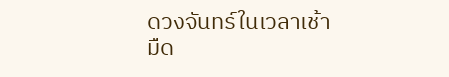ดวงจันทร์ในเวลาเช้ามืด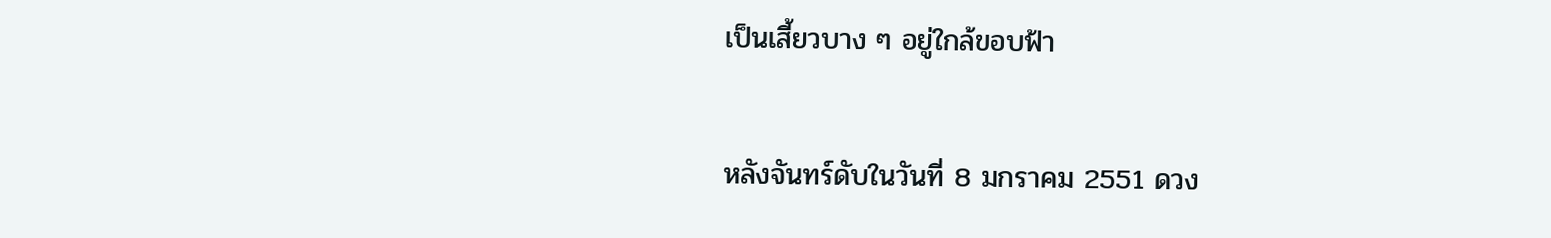เป็นเสี้ยวบาง ๆ อยู่ใกล้ขอบฟ้า

หลังจันทร์ดับในวันที่ 8 มกราคม 2551 ดวง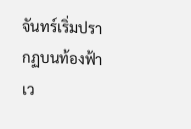จันทร์เริ่มปรากฏบนท้องฟ้าเว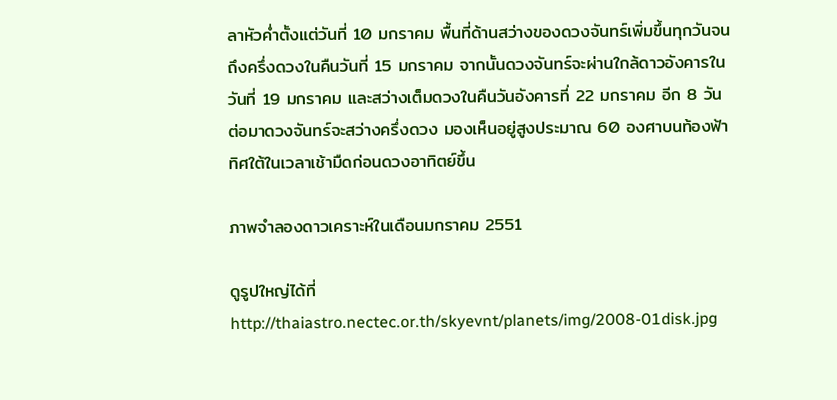ลาหัวค่ำตั้งแต่วันที่ 10 มกราคม พื้นที่ด้านสว่างของดวงจันทร์เพิ่มขึ้นทุกวันจนถึงครึ่งดวงในคืนวันที่ 15 มกราคม จากนั้นดวงจันทร์จะผ่านใกล้ดาวอังคารในวันที่ 19 มกราคม และสว่างเต็มดวงในคืนวันอังคารที่ 22 มกราคม อีก 8 วันต่อมาดวงจันทร์จะสว่างครึ่งดวง มองเห็นอยู่สูงประมาณ 60 องศาบนท้องฟ้าทิศใต้ในเวลาเช้ามืดก่อนดวงอาทิตย์ขึ้น

ภาพจำลองดาวเคราะห์ในเดือนมกราคม 2551

ดูรูปใหญ่ได้ที่ http://thaiastro.nectec.or.th/skyevnt/planets/img/2008-01disk.jpg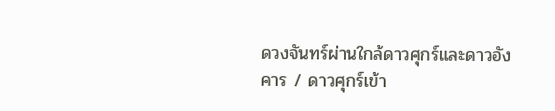ดวงจันทร์ผ่านใกล้ดาวศุกร์และดาวอังคาร / ดาวศุกร์เข้า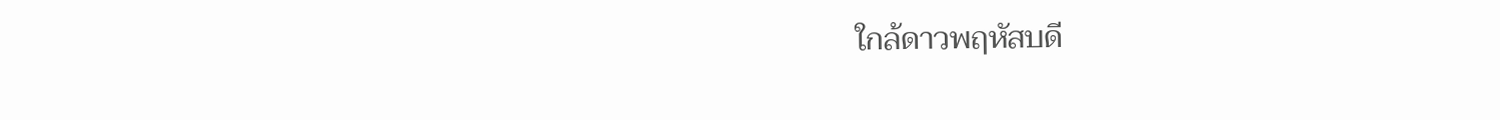ใกล้ดาวพฤหัสบดี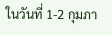ในวันที่ 1-2 กุมภา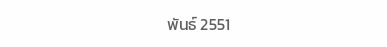พันธ์ 2551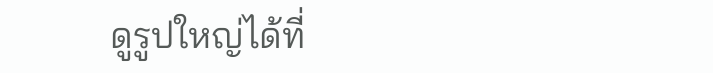ดูรูปใหญ่ได้ที่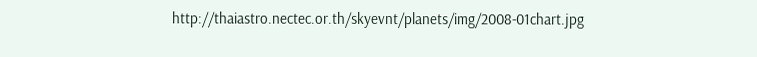http://thaiastro.nectec.or.th/skyevnt/planets/img/2008-01chart.jpg